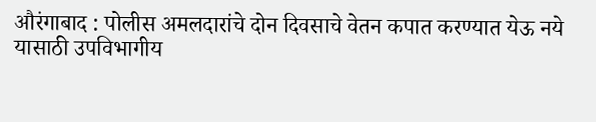औरंगाबाद : पोलीस अमलदारांचे दोन दिवसाचे वेतन कपात करण्यात येऊ नये यासाठी उपविभागीय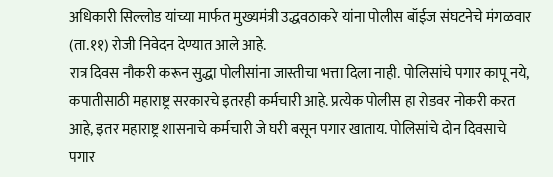अधिकारी सिल्लोड यांच्या मार्फत मुख्यमंत्री उद्धवठाकरे यांना पोलीस बॉईज संघटनेचे मंगळवार (ता.११) रोजी निवेदन देण्यात आले आहे.
रात्र दिवस नौकरी करून सुद्धा पोलीसांना जास्तीचा भत्ता दिला नाही. पोलिसांचे पगार कापू नये, कपातीसाठी महाराष्ट्र सरकारचे इतरही कर्मचारी आहे. प्रत्येक पोलीस हा रोडवर नोकरी करत आहे, इतर महाराष्ट्र शासनाचे कर्मचारी जे घरी बसून पगार खाताय. पोलिसांचे दोन दिवसाचे पगार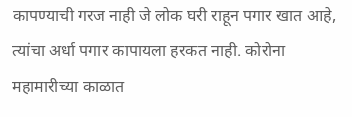कापण्याची गरज नाही जे लोक घरी राहून पगार खात आहे, त्यांचा अर्धा पगार कापायला हरकत नाही. कोरोना महामारीच्या काळात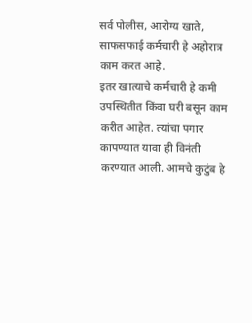सर्व पोलीस, आरोग्य खाते, साफसफाई कर्मचारी हे अहोरात्र काम करत आहे.
इतर खात्याचे कर्मचारी हे कमी उपस्थितीत किंवा घरी बसून काम करीत आहेत. त्यांचा पगार कापण्यात यावा ही विनंती करण्यात आली. आमचे कुटुंब हे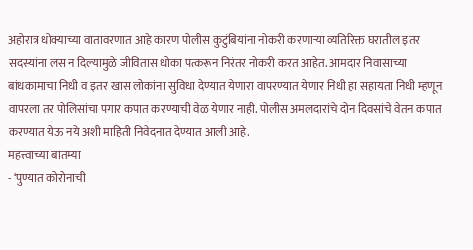अहोरात्र धोक्याच्या वातावरणात आहे कारण पोलीस कुटुंबियांना नोकरी करणाऱ्या व्यतिरिक्त घरातील इतर सदस्यांना लस न दिल्यामुळे जीवितास धोका पत्करून निरंतर नोकरी करत आहेत. आमदार निवासाच्या बांधकामाचा निधी व इतर खास लोकांना सुविधा देण्यात येणारा वापरण्यात येणार निधी हा सहायता निधी म्हणून वापरला तर पोलिसांचा पगार कपात करण्याची वेळ येणार नाही. पोलीस अमलदारांचे दोन दिवसांचे वेतन कपात करण्यात येऊ नये अशी माहिती निवेदनात देण्यात आली आहे.
महत्त्वाच्या बातम्या
- ‘पुण्यात कोरोनाची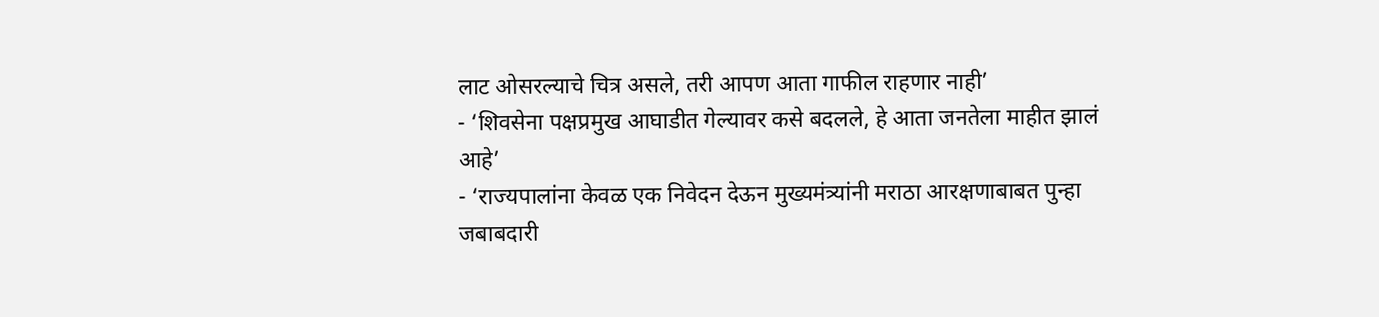लाट ओसरल्याचे चित्र असले, तरी आपण आता गाफील राहणार नाही’
- ‘शिवसेना पक्षप्रमुख आघाडीत गेल्यावर कसे बदलले, हे आता जनतेला माहीत झालं आहे’
- ‘राज्यपालांना केवळ एक निवेदन देऊन मुख्यमंत्र्यांनी मराठा आरक्षणाबाबत पुन्हा जबाबदारी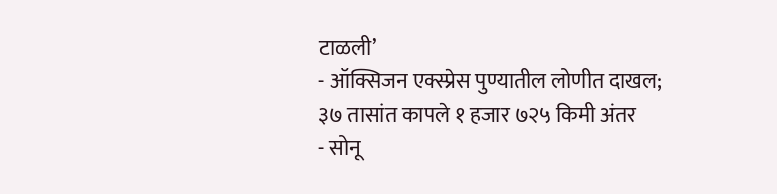टाळली’
- ऑक्सिजन एक्स्प्रेस पुण्यातील लोणीत दाखल; ३७ तासांत कापले १ हजार ७२५ किमी अंतर
- सोनू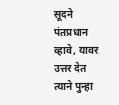सूदने पंतप्रधान व्हावे, यावर उत्तर देत त्याने पुन्हा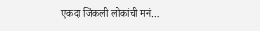एकदा जिंकली लोकांची मनं…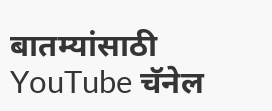बातम्यांसाठी YouTube चॅनेल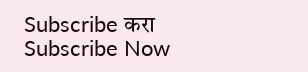Subscribe करा
Subscribe Now